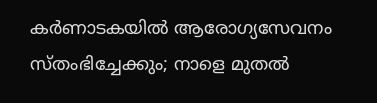കർണാടകയിൽ ആരോഗ്യസേവനം സ്തംഭിച്ചേക്കും; നാളെ മുതൽ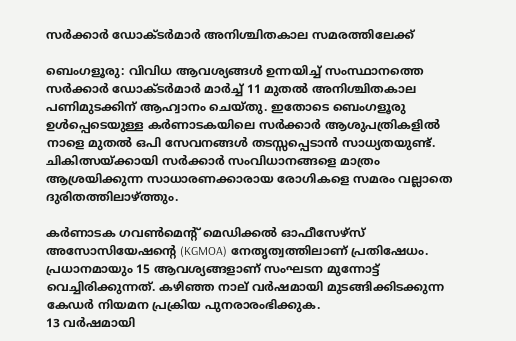സർക്കാർ ഡോക്ടർമാർ അനിശ്ചിതകാല സമരത്തിലേക്ക്

ബെംഗളൂരു: വിവിധ ആവശ്യങ്ങൾ ഉന്നയിച്ച് സംസ്ഥാനത്തെ സർക്കാർ ഡോക്ടർമാർ മാർച്ച് 11 മുതൽ അനിശ്ചിതകാല പണിമുടക്കിന് ആഹ്വാനം ചെയ്തു. ഇതോടെ ബെംഗളൂരു ഉൾപ്പെടെയുള്ള കർണാടകയിലെ സർക്കാർ ആശുപത്രികളിൽ നാളെ മുതൽ ഒപി സേവനങ്ങൾ തടസ്സപ്പെടാൻ സാധ്യതയുണ്ട്. ചികിത്സയ്ക്കായി സർക്കാർ സംവിധാനങ്ങളെ മാത്രം ആശ്രയിക്കുന്ന സാധാരണക്കാരായ രോഗികളെ സമരം വല്ലാതെ ദുരിതത്തിലാഴ്ത്തും.

കർണാടക ഗവൺമെന്റ് മെഡിക്കൽ ഓഫീസേഴ്‌സ് അസോസിയേഷന്റെ (KGMOA) നേതൃത്വത്തിലാണ് പ്രതിഷേധം. പ്രധാനമായും 15 ആവശ്യങ്ങളാണ് സംഘടന മുന്നോട്ട് വെച്ചിരിക്കുന്നത്. കഴിഞ്ഞ നാല് വർഷമായി മുടങ്ങിക്കിടക്കുന്ന കേഡർ നിയമന പ്രക്രിയ പുനരാരംഭിക്കുക.
13 വർഷമായി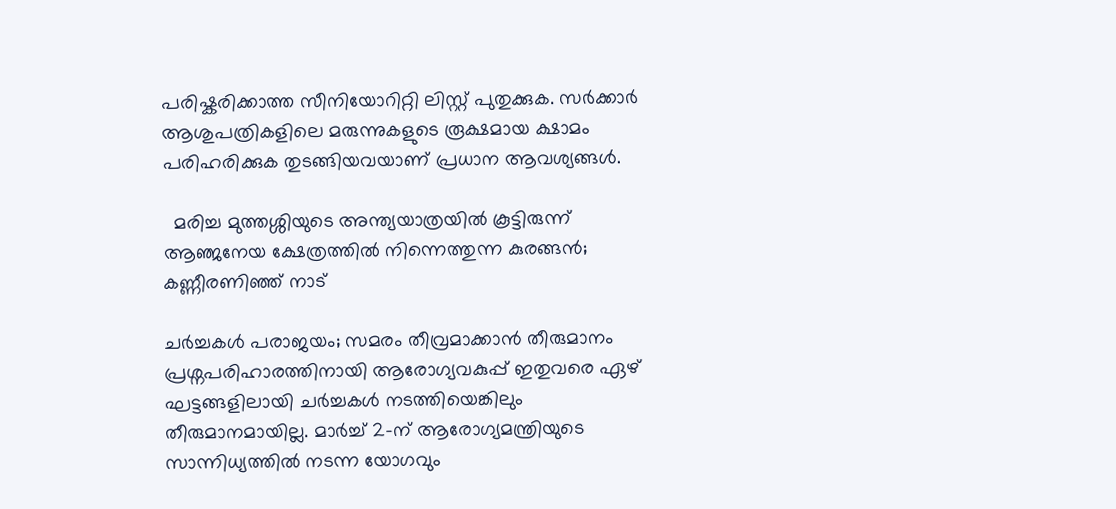പരിഷ്കരിക്കാത്ത സീനിയോറിറ്റി ലിസ്റ്റ് പുതുക്കുക. സർക്കാർ ആശുപത്രികളിലെ മരുന്നുകളുടെ രൂക്ഷമായ ക്ഷാമം പരിഹരിക്കുക തുടങ്ങിയവയാണ് പ്രധാന ആവശ്യങ്ങൾ.

  മരിച്ച മുത്തശ്ശിയുടെ അന്ത്യയാത്രയിൽ കൂട്ടിരുന്ന് ആഞ്ജനേയ ക്ഷേത്രത്തിൽ നിന്നെത്തുന്ന കുരങ്ങൻ; കണ്ണീരണിഞ്ഞ് നാട്

ചർച്ചകൾ പരാജയം; സമരം തീവ്രമാക്കാൻ തീരുമാനം
പ്രശ്നപരിഹാരത്തിനായി ആരോഗ്യവകുപ്പ് ഇതുവരെ ഏഴ് ഘട്ടങ്ങളിലായി ചർച്ചകൾ നടത്തിയെങ്കിലും തീരുമാനമായില്ല. മാർച്ച് 2-ന് ആരോഗ്യമന്ത്രിയുടെ സാന്നിധ്യത്തിൽ നടന്ന യോഗവും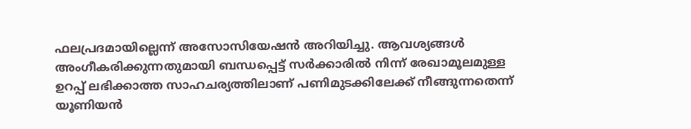ഫലപ്രദമായില്ലെന്ന് അസോസിയേഷൻ അറിയിച്ചു. ആവശ്യങ്ങൾ അംഗീകരിക്കുന്നതുമായി ബന്ധപ്പെട്ട് സർക്കാരിൽ നിന്ന് രേഖാമൂലമുള്ള ഉറപ്പ് ലഭിക്കാത്ത സാഹചര്യത്തിലാണ് പണിമുടക്കിലേക്ക് നീങ്ങുന്നതെന്ന് യൂണിയൻ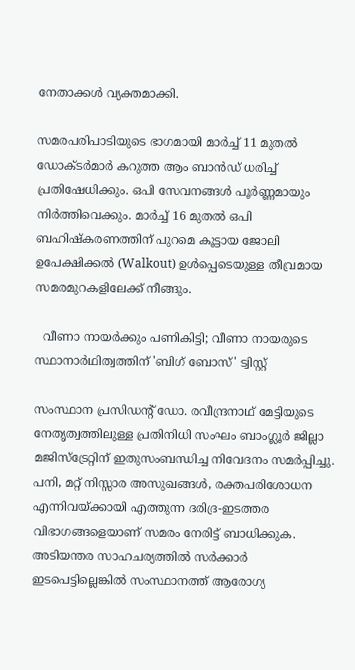നേതാക്കൾ വ്യക്തമാക്കി.

സമരപരിപാടിയുടെ ഭാഗമായി മാർച്ച് 11 മുതൽ ഡോക്ടർമാർ കറുത്ത ആം ബാൻഡ് ധരിച്ച് പ്രതിഷേധിക്കും. ഒപി സേവനങ്ങൾ പൂർണ്ണമായും നിർത്തിവെക്കും. മാർച്ച് 16 മുതൽ ഒപി ബഹിഷ്കരണത്തിന് പുറമെ കൂട്ടായ ജോലി ഉപേക്ഷിക്കൽ (Walkout) ഉൾപ്പെടെയുള്ള തീവ്രമായ സമരമുറകളിലേക്ക് നീങ്ങും.

  വീണാ നായർക്കും പണികിട്ടി; വീണാ നായരുടെ സ്ഥാനാർഥിത്വത്തിന് 'ബിഗ് ബോസ്' ട്വിസ്റ്റ്

സംസ്ഥാന പ്രസിഡന്റ് ഡോ. രവീന്ദ്രനാഥ് മേട്ടിയുടെ നേതൃത്വത്തിലുള്ള പ്രതിനിധി സംഘം ബാംഗ്ലൂർ ജില്ലാ മജിസ്‌ട്രേറ്റിന് ഇതുസംബന്ധിച്ച നിവേദനം സമർപ്പിച്ചു. പനി, മറ്റ് നിസ്സാര അസുഖങ്ങൾ, രക്തപരിശോധന എന്നിവയ്ക്കായി എത്തുന്ന ദരിദ്ര-ഇടത്തര വിഭാഗങ്ങളെയാണ് സമരം നേരിട്ട് ബാധിക്കുക. അടിയന്തര സാഹചര്യത്തിൽ സർക്കാർ ഇടപെട്ടില്ലെങ്കിൽ സംസ്ഥാനത്ത് ആരോഗ്യ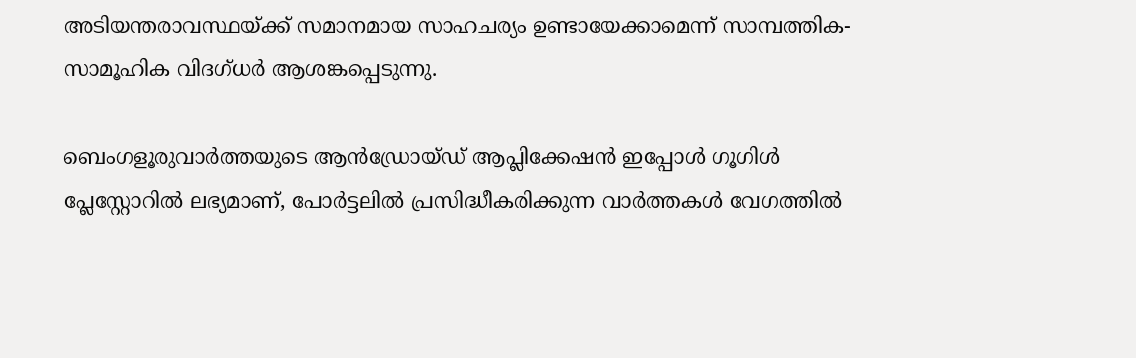അടിയന്തരാവസ്ഥയ്ക്ക് സമാനമായ സാഹചര്യം ഉണ്ടായേക്കാമെന്ന് സാമ്പത്തിക-സാമൂഹിക വിദഗ്ധർ ആശങ്കപ്പെടുന്നു.

ബെംഗളൂരുവാർത്തയുടെ ആൻഡ്രോയ്ഡ് ആപ്ലിക്കേഷൻ ഇപ്പോൾ ഗൂഗിൾ പ്ലേസ്റ്റോറിൽ ലഭ്യമാണ്, പോർട്ടലിൽ പ്രസിദ്ധീകരിക്കുന്ന വാർത്തകൾ വേഗത്തിൽ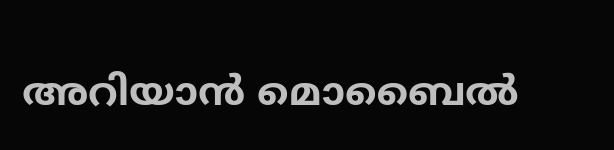അറിയാൻ മൊബൈൽ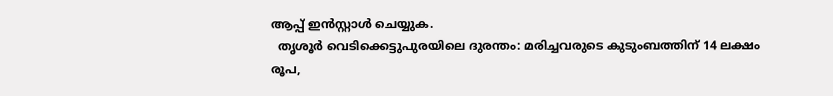ആപ്പ് ഇൻസ്റ്റാൾ ചെയ്യുക.
  തൃശൂർ വെടിക്കെട്ടുപുരയിലെ ദുരന്തം: മരിച്ചവരുടെ കുടുംബത്തിന് 14 ലക്ഷം രൂപ,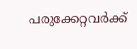പരുക്കേറ്റവർക്ക്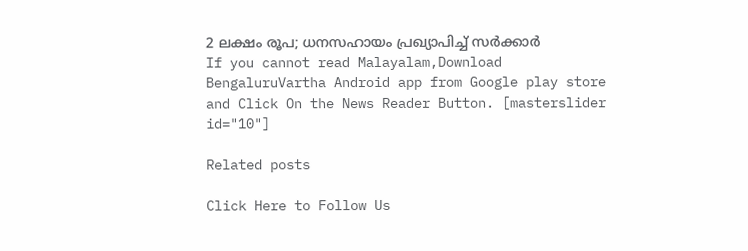2 ലക്ഷം രൂപ; ധനസഹായം പ്രഖ്യാപിച്ച് സർക്കാർ
If you cannot read Malayalam,Download BengaluruVartha Android app from Google play store and Click On the News Reader Button. [masterslider id="10"]

Related posts

Click Here to Follow Us